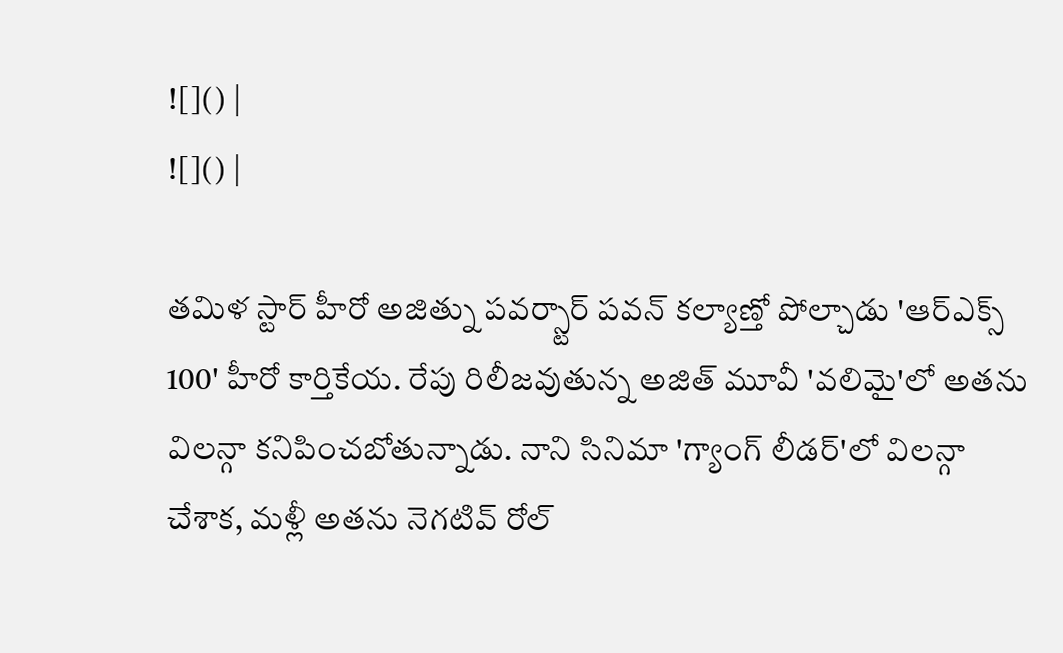![]() |
![]() |

తమిళ స్టార్ హీరో అజిత్ను పవర్స్టార్ పవన్ కల్యాణ్తో పోల్చాడు 'ఆర్ఎక్స్ 100' హీరో కార్తికేయ. రేపు రిలీజవుతున్న అజిత్ మూవీ 'వలిమై'లో అతను విలన్గా కనిపించబోతున్నాడు. నాని సినిమా 'గ్యాంగ్ లీడర్'లో విలన్గా చేశాక, మళ్లీ అతను నెగటివ్ రోల్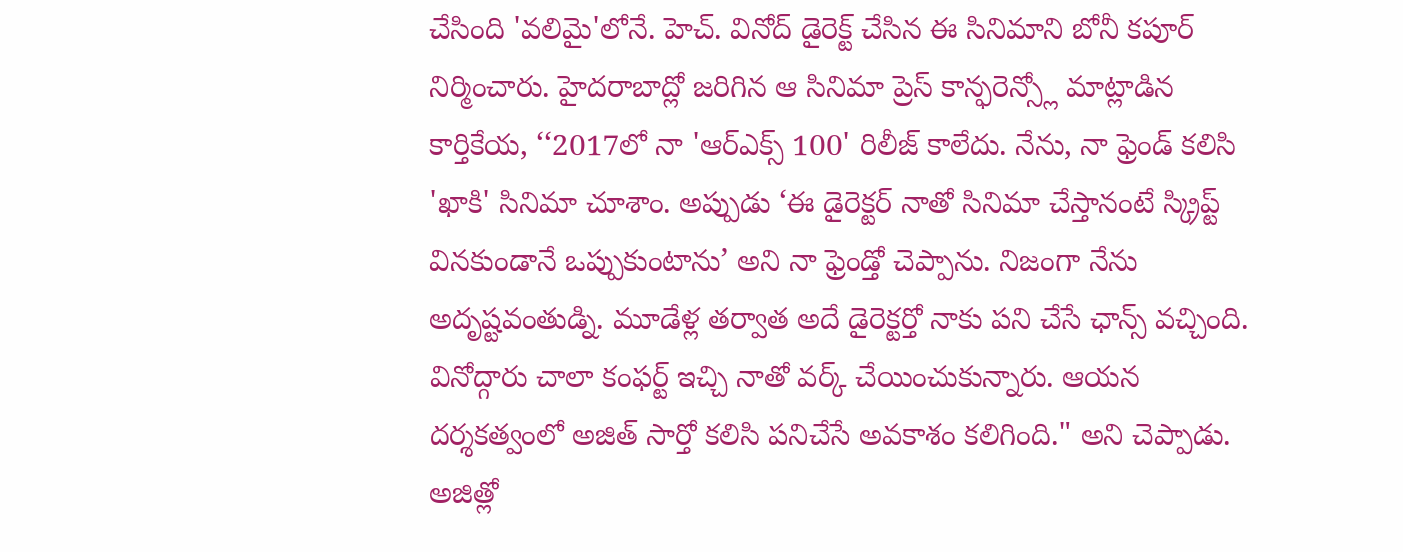చేసింది 'వలిమై'లోనే. హెచ్. వినోద్ డైరెక్ట్ చేసిన ఈ సినిమాని బోనీ కపూర్ నిర్మించారు. హైదరాబాద్లో జరిగిన ఆ సినిమా ప్రెస్ కాన్ఫరెన్స్లో మాట్లాడిన కార్తికేయ, ‘‘2017లో నా 'ఆర్ఎక్స్ 100' రిలీజ్ కాలేదు. నేను, నా ఫ్రెండ్ కలిసి 'ఖాకి' సినిమా చూశాం. అప్పుడు ‘ఈ డైరెక్టర్ నాతో సినిమా చేస్తానంటే స్క్రిప్ట్ వినకుండానే ఒప్పుకుంటాను’ అని నా ఫ్రెండ్తో చెప్పాను. నిజంగా నేను అదృష్టవంతుడ్ని. మూడేళ్ల తర్వాత అదే డైరెక్టర్తో నాకు పని చేసే ఛాన్స్ వచ్చింది. వినోద్గారు చాలా కంఫర్ట్ ఇచ్చి నాతో వర్క్ చేయించుకున్నారు. ఆయన దర్శకత్వంలో అజిత్ సార్తో కలిసి పనిచేసే అవకాశం కలిగింది." అని చెప్పాడు.
అజిత్లో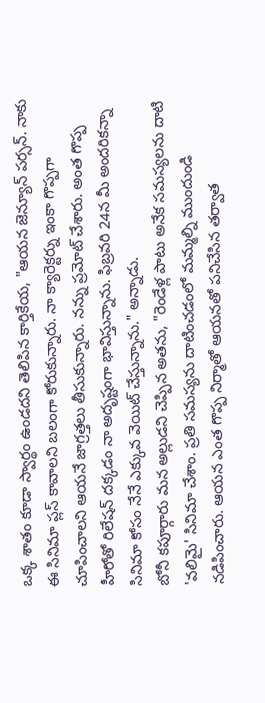ఒక్క శాతం కూడా స్వార్థం ఉండదని తెలిపిన కార్తికేయ, "ఆయన జెన్యూన్ పర్సన్. నాకు ఈ సినిమా ప్లస్ కావాలని బలంగా కోరుకున్నారు. నా క్యారెక్టర్ను ఇంకా గొప్పగా చూపించాలని ఆయనే జాగ్రత్తలు తీసుకున్నారు. నన్ను ప్రమోట్ చేశారు. అంత గొప్ప హీరోతో రిలేషన్ దక్కడం నా అదృష్టంగా భావిస్తున్నాను. ఫిబ్రవరి 24న మీ అందరికన్నా సినిమా కోసం నేనే ఎక్కువ వెయిట్ చేస్తున్నాను." అన్నాడు.
బోనీ కపూర్గారు మన అల్లుడని చెప్పిన అతను, "రెండేళ్ల పాటు అనేక సమస్యలను దాటి 'వలిమై' సినిమా చేశాం. ప్రతి సమస్యను దాటించడంలో మమ్మల్ని ముందుండి నడిపించారు. ఆయన ఎంత గొప్ప నిర్మాతో ఆయనతో పనిచేసిన తర్వాత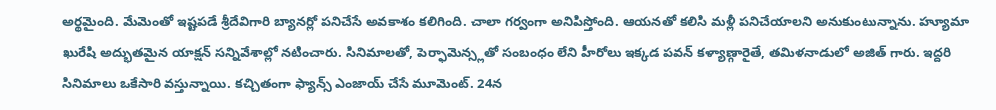అర్థమైంది. మేమెంతో ఇష్టపడే శ్రీదేవిగారి బ్యానర్లో పనిచేసే అవకాశం కలిగింది. చాలా గర్వంగా అనిపిస్తోంది. ఆయనతో కలిసి మళ్లీ పనిచేయాలని అనుకుంటున్నాను. హ్యూమా ఖురేషి అద్భుతమైన యాక్షన్ సన్నివేశాల్లో నటించారు. సినిమాలతో, పెర్ఫామెన్స్లతో సంబంధం లేని హీరోలు ఇక్కడ పవన్ కళ్యాణ్గారైతే, తమిళనాడులో అజిత్ గారు. ఇద్దరి సినిమాలు ఒకేసారి వస్తున్నాయి. కచ్చితంగా ఫ్యాన్స్ ఎంజాయ్ చేసే మూమెంట్. 24న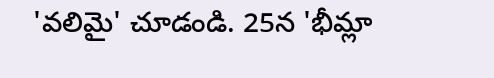'వలిమై' చూడండి. 25న 'భీమ్లా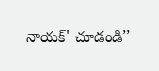నాయక్' చూడండి’’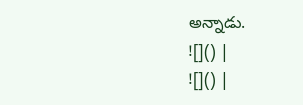అన్నాడు.
![]() |
![]() |